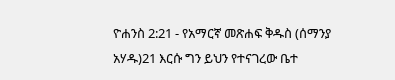ዮሐንስ 2:21 - የአማርኛ መጽሐፍ ቅዱስ (ሰማንያ አሃዱ)21 እርሱ ግን ይህን የተናገረው ቤተ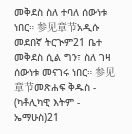መቅደስ ስለ ተባለ ሰውነቱ ነበር። 参见章节አዲሱ መደበኛ ትርጒም21 ቤተ መቅደስ ሲል ግን፣ ስለ ገዛ ሰውነቱ መናገሩ ነበር። 参见章节መጽሐፍ ቅዱስ - (ካቶሊካዊ እትም - ኤማሁስ)21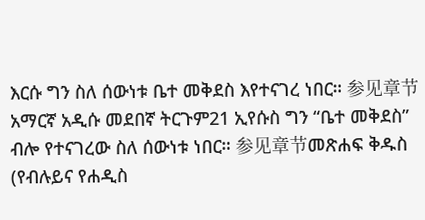እርሱ ግን ስለ ሰውነቱ ቤተ መቅደስ እየተናገረ ነበር። 参见章节አማርኛ አዲሱ መደበኛ ትርጉም21 ኢየሱስ ግን “ቤተ መቅደስ” ብሎ የተናገረው ስለ ሰውነቱ ነበር። 参见章节መጽሐፍ ቅዱስ (የብሉይና የሐዲስ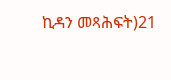ኪዳን መጻሕፍት)21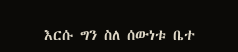እርሱ ግን ስለ ሰውነቱ ቤተ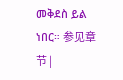መቅደስ ይል ነበር። 参见章节 |